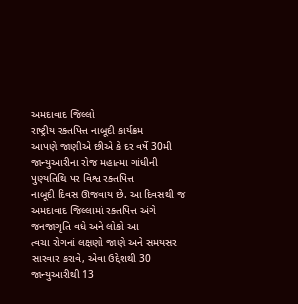અમદાવાદ જિલ્લો
રાષ્ટ્રીય રક્તપિત્ત નાબૂદી કાર્યક્રમ
આપણે જાણીએ છીએ કે દર વર્ષે 30મી જાન્યુઆરીના રોજ મહાત્મા ગાંધીની પુણ્યતિથિ પર વિશ્વ રક્તપિત્ત
નાબૂદી દિવસ ઊજવાય છે. આ દિવસથી જ અમદાવાદ જિલ્લામાં રક્તપિત્ત અંગે જનજાગૃતિ વધે અને લોકો આ
ત્વચા રોગનાં લક્ષણો જાણે અને સમયસર સારવાર કરાવે, એવા ઉદ્દેશથી 30 જાન્યુઆરીથી 13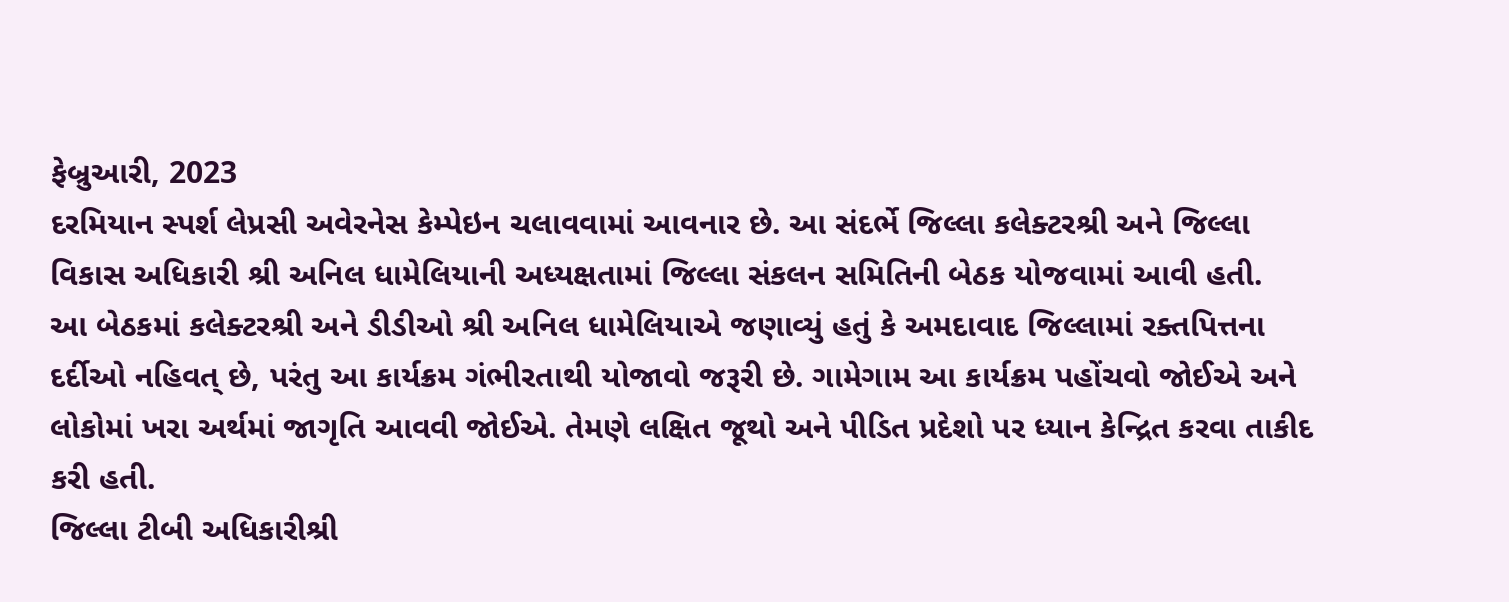ફેબ્રુઆરી, 2023
દરમિયાન સ્પર્શ લેપ્રસી અવેરનેસ કેમ્પેઇન ચલાવવામાં આવનાર છે. આ સંદર્ભે જિલ્લા કલેક્ટરશ્રી અને જિલ્લા
વિકાસ અધિકારી શ્રી અનિલ ધામેલિયાની અધ્યક્ષતામાં જિલ્લા સંકલન સમિતિની બેઠક યોજવામાં આવી હતી.
આ બેઠકમાં કલેક્ટરશ્રી અને ડીડીઓ શ્રી અનિલ ધામેલિયાએ જણાવ્યું હતું કે અમદાવાદ જિલ્લામાં રક્તપિત્તના
દર્દીઓ નહિવત્ છે, પરંતુ આ કાર્યક્રમ ગંભીરતાથી યોજાવો જરૂરી છે. ગામેગામ આ કાર્યક્રમ પહોંચવો જોઈએ અને
લોકોમાં ખરા અર્થમાં જાગૃતિ આવવી જોઈએ. તેમણે લક્ષિત જૂથો અને પીડિત પ્રદેશો પર ધ્યાન કેન્દ્રિત કરવા તાકીદ
કરી હતી.
જિલ્લા ટીબી અધિકારીશ્રી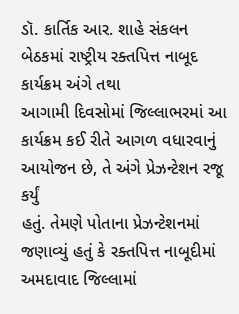ડૉ. કાર્તિક આર. શાહે સંકલન બેઠકમાં રાષ્ટ્રીય રક્તપિત્ત નાબૂદ કાર્યક્રમ અંગે તથા
આગામી દિવસોમાં જિલ્લાભરમાં આ કાર્યક્રમ કઈ રીતે આગળ વધારવાનું આયોજન છે, તે અંગે પ્રેઝન્ટેશન રજૂ કર્યું
હતું. તેમણે પોતાના પ્રેઝન્ટેશનમાં જણાવ્યું હતું કે રક્તપિત્ત નાબૂદીમાં અમદાવાદ જિલ્લામાં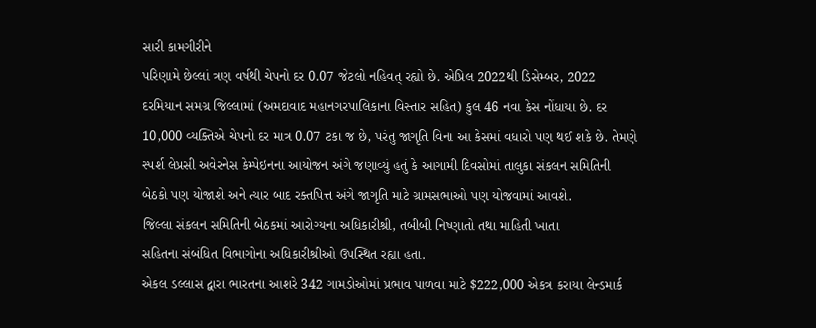સારી કામગીરીને
પરિણામે છેલ્લાં ત્રણ વર્ષથી ચેપનો દર 0.07 જેટલો નહિવત્ રહ્યો છે. એપ્રિલ 2022થી ડિસેમ્બર, 2022
દરમિયાન સમગ્ર જિલ્લામાં (અમદાવાદ મહાનગરપાલિકાના વિસ્તાર સહિત) કુલ 46 નવા કેસ નોંધાયા છે. દર
10,000 વ્યક્તિએ ચેપનો દર માત્ર 0.07 ટકા જ છે, પરંતુ જાગૃતિ વિના આ કેસમાં વધારો પણ થઈ શકે છે. તેમણે
સ્પર્શ લેપ્રસી અવેરનેસ કેમ્પેઇનના આયોજન અંગે જણાવ્યું હતું કે આગામી દિવસોમાં તાલુકા સંકલન સમિતિની
બેઠકો પણ યોજાશે અને ત્યાર બાદ રક્તપિત્ત અંગે જાગૃતિ માટે ગ્રામસભાઓ પણ યોજવામાં આવશે.
જિલ્લા સંકલન સમિતિની બેઠકમાં આરોગ્યના અધિકારીશ્રી, તબીબી નિષ્ણાતો તથા માહિતી ખાતા
સહિતના સંબંધિત વિભાગોના અધિકારીશ્રીઓ ઉપસ્થિત રહ્યા હતા.
એકલ ડલ્લાસ દ્વારા ભારતના આશરે 342 ગામડોઓમાં પ્રભાવ પાળવા માટે $222,000 એકત્ર કરાયા લેન્ડમાર્ક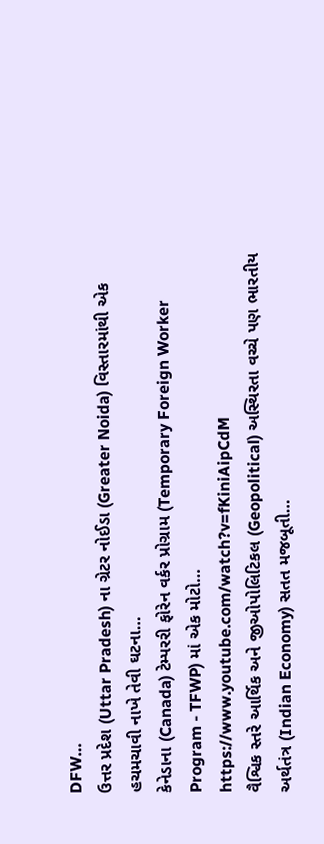DFW…
ઉત્તર પ્રદેશ (Uttar Pradesh) ના ગ્રેટર નોઈડા (Greater Noida) વિસ્તારમાંથી એક હચમચાવી નાખે તેવી ઘટના…
કેનેડાના (Canada) ટેમ્પરરી ફોરેન વર્કર પ્રોગ્રામ (Temporary Foreign Worker Program - TFWP) માં એક મોટો…
https://www.youtube.com/watch?v=fKiniAipCdM
વૈશ્વિક સ્તરે આર્થિક અને જીઓપોલિટિકલ (Geopolitical) અસ્થિરતા વચ્ચે પણ ભારતીય અર્થતંત્ર (Indian Economy) સતત મજબૂતી…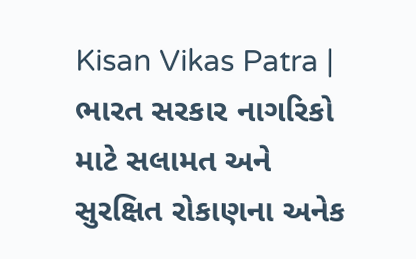Kisan Vikas Patra | ભારત સરકાર નાગરિકો માટે સલામત અને સુરક્ષિત રોકાણના અનેક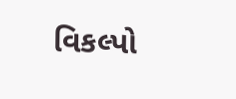વિકલ્પો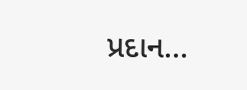પ્રદાન…